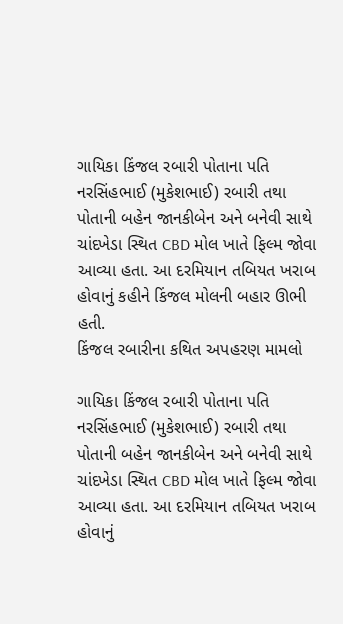ગાયિકા કિંજલ રબારી પોતાના પતિ નરસિંહભાઈ (મુકેશભાઈ) રબારી તથા પોતાની બહેન જાનકીબેન અને બનેવી સાથે ચાંદખેડા સ્થિત CBD મોલ ખાતે ફિલ્મ જોવા આવ્યા હતા. આ દરમિયાન તબિયત ખરાબ હોવાનું કહીને કિંજલ મોલની બહાર ઊભી હતી.
કિંજલ રબારીના કથિત અપહરણ મામલો

ગાયિકા કિંજલ રબારી પોતાના પતિ નરસિંહભાઈ (મુકેશભાઈ) રબારી તથા પોતાની બહેન જાનકીબેન અને બનેવી સાથે ચાંદખેડા સ્થિત CBD મોલ ખાતે ફિલ્મ જોવા આવ્યા હતા. આ દરમિયાન તબિયત ખરાબ હોવાનું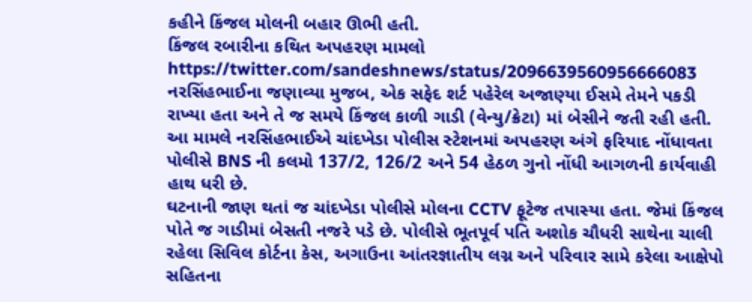કહીને કિંજલ મોલની બહાર ઊભી હતી.
કિંજલ રબારીના કથિત અપહરણ મામલો
https://twitter.com/sandeshnews/status/2096639560956666083
નરસિંહભાઈના જણાવ્યા મુજબ, એક સફેદ શર્ટ પહેરેલ અજાણ્યા ઈસમે તેમને પકડી રાખ્યા હતા અને તે જ સમયે કિંજલ કાળી ગાડી (વેન્યુ/ક્રેટા) માં બેસીને જતી રહી હતી. આ મામલે નરસિંહભાઈએ ચાંદખેડા પોલીસ સ્ટેશનમાં અપહરણ અંગે ફરિયાદ નોંધાવતા પોલીસે BNS ની કલમો 137/2, 126/2 અને 54 હેઠળ ગુનો નોંધી આગળની કાર્યવાહી હાથ ધરી છે.
ઘટનાની જાણ થતાં જ ચાંદખેડા પોલીસે મોલના CCTV ફૂટેજ તપાસ્યા હતા. જેમાં કિંજલ પોતે જ ગાડીમાં બેસતી નજરે પડે છે. પોલીસે ભૂતપૂર્વ પતિ અશોક ચૌધરી સાથેના ચાલી રહેલા સિવિલ કોર્ટના કેસ, અગાઉના આંતરજ્ઞાતીય લગ્ન અને પરિવાર સામે કરેલા આક્ષેપો સહિતના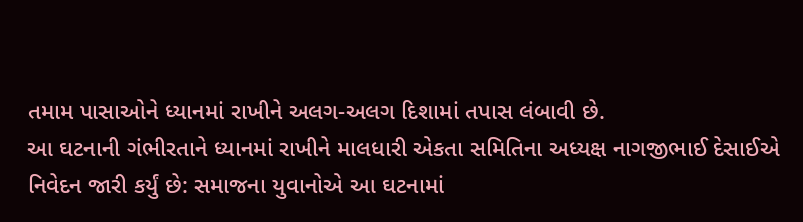તમામ પાસાઓને ધ્યાનમાં રાખીને અલગ-અલગ દિશામાં તપાસ લંબાવી છે.
આ ઘટનાની ગંભીરતાને ધ્યાનમાં રાખીને માલધારી એકતા સમિતિના અધ્યક્ષ નાગજીભાઈ દેસાઈએ નિવેદન જારી કર્યું છે: સમાજના યુવાનોએ આ ઘટનામાં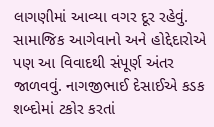લાગણીમાં આવ્યા વગર દૂર રહેવું. સામાજિક આગેવાનો અને હોદ્દેદારોએ પણ આ વિવાદથી સંપૂર્ણ અંતર જાળવવું. નાગજીભાઈ દેસાઈએ કડક શબ્દોમાં ટકોર કરતાં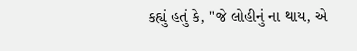કહ્યું હતું કે, "જે લોહીનું ના થાય, એ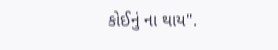કોઈનું ના થાય".